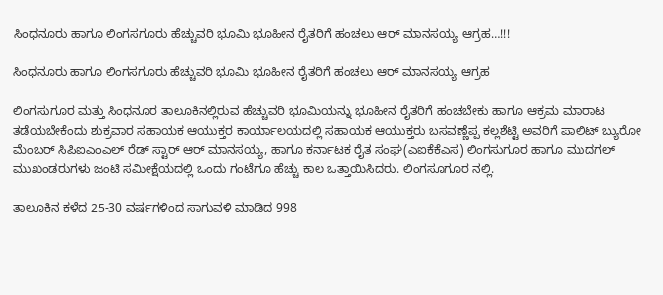ಸಿಂಧನೂರು ಹಾಗೂ ಲಿಂಗಸಗೂರು ಹೆಚ್ಚುವರಿ ಭೂಮಿ ಭೂಹೀನ ರೈತರಿಗೆ ಹಂಚಲು ಆರ್ ಮಾನಸಯ್ಯ ಆಗ್ರಹ…!!!

ಸಿಂಧನೂರು ಹಾಗೂ ಲಿಂಗಸಗೂರು ಹೆಚ್ಚುವರಿ ಭೂಮಿ ಭೂಹೀನ ರೈತರಿಗೆ ಹಂಚಲು ಆರ್ ಮಾನಸಯ್ಯ ಆಗ್ರಹ

ಲಿಂಗಸುಗೂರ ಮತ್ತು ಸಿಂಧನೂರ ತಾಲೂಕಿನಲ್ಲಿರುವ ಹೆಚ್ಚುವರಿ ಭೂಮಿಯನ್ನು ಭೂಹೀನ ರೈತರಿಗೆ ಹಂಚಬೇಕು ಹಾಗೂ ಆಕ್ರಮ ಮಾರಾಟ ತಡೆಯಬೇಕೆಂದು ಶುಕ್ರವಾರ ಸಹಾಯಕ ಆಯುಕ್ತರ ಕಾರ್ಯಾಲಯದಲ್ಲಿ ಸಹಾಯಕ ಆಯುಕ್ತರು ಬಸವಣ್ಣೆಪ್ಪ ಕಲ್ಲಶೆಟ್ಟಿ ಅವರಿಗೆ ಪಾಲಿಟ್ ಬ್ಯುರೋ ಮೆಂಬರ್ ಸಿಪಿಐಎಂಎಲ್ ರೆಡ್ ಸ್ಟಾರ್ ಆರ್ ಮಾನಸಯ್ಯ, ಹಾಗೂ ಕರ್ನಾಟಕ ರೈತ ಸಂಘ(ಎಐಕೆಕೆಎಸ) ಲಿಂಗಸುಗೂರ ಹಾಗೂ ಮುದಗಲ್ ಮುಖಂಡರುಗಳು ಜಂಟಿ ಸಮೀಕ್ಷೆಯದಲ್ಲಿ ಒಂದು ಗಂಟೆಗೂ ಹೆಚ್ಚು ಕಾಲ ಒತ್ತಾಯಿಸಿದರು. ಲಿಂಗಸೂಗೂರ ನಲ್ಲಿ.

ತಾಲೂಕಿನ ಕಳೆದ 25-30 ವರ್ಷಗಳಿಂದ ಸಾಗುವಳಿ ಮಾಡಿದ 998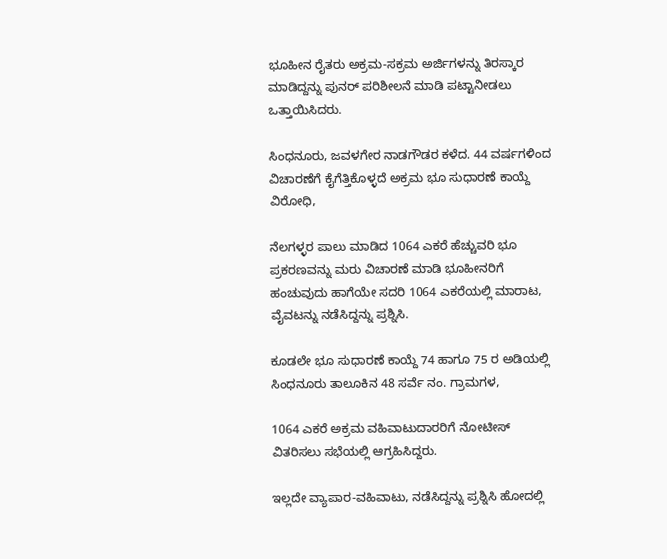ಭೂಹೀನ ರೈತರು ಅಕ್ರಮ-ಸಕ್ರಮ ಅರ್ಜಿಗಳನ್ನು ತಿರಸ್ಕಾರ ಮಾಡಿದ್ದನ್ನು ಪುನರ್ ಪರಿಶೀಲನೆ ಮಾಡಿ ಪಟ್ಟಾನೀಡಲು ಒತ್ತಾಯಿಸಿದರು.

ಸಿಂಧನೂರು, ಜವಳಗೇರ ನಾಡಗೌಡರ ಕಳೆದ. 44 ವರ್ಷಗಳಿಂದ ವಿಚಾರಣೆಗೆ ಕೈಗೆತ್ತಿಕೊಳ್ಳದೆ ಅಕ್ರಮ ಭೂ ಸುಧಾರಣೆ ಕಾಯ್ದೆ ವಿರೋಧಿ,

ನೆಲಗಳ್ಳರ ಪಾಲು ಮಾಡಿದ 1064 ಎಕರೆ ಹೆಚ್ಚುವರಿ ಭೂ ಪ್ರಕರಣವನ್ನು ಮರು ವಿಚಾರಣೆ ಮಾಡಿ ಭೂಹೀನರಿಗೆ ಹಂಚುವುದು ಹಾಗೆಯೇ ಸದರಿ 1064 ಎಕರೆಯಲ್ಲಿ ಮಾರಾಟ, ವೈವಟನ್ನು ನಡೆಸಿದ್ದನ್ನು ಪ್ರಶ್ನಿಸಿ.

ಕೂಡಲೇ ಭೂ ಸುಧಾರಣೆ ಕಾಯ್ದೆ 74 ಹಾಗೂ 75 ರ ಅಡಿಯಲ್ಲಿ ಸಿಂಧನೂರು ತಾಲೂಕಿನ 48 ಸರ್ವೆ ನಂ. ಗ್ರಾಮಗಳ,

1064 ಎಕರೆ ಅಕ್ರಮ ವಹಿವಾಟುದಾರರಿಗೆ ನೋಟೀಸ್ ವಿತರಿಸಲು ಸಭೆಯಲ್ಲಿ ಆಗ್ರಹಿಸಿದ್ದರು.

ಇಲ್ಲದೇ ವ್ಯಾಪಾರ-ವಹಿವಾಟು, ನಡೆಸಿದ್ದನ್ನು ಪ್ರಶ್ನಿಸಿ ಹೋದಲ್ಲಿ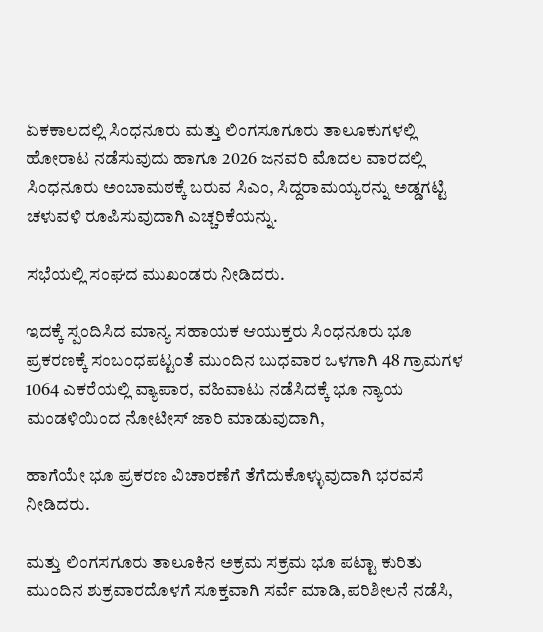ಏಕಕಾಲದಲ್ಲಿ ಸಿಂಧನೂರು ಮತ್ತು ಲಿಂಗಸೂಗೂರು ತಾಲೂಕುಗಳಲ್ಲಿ ಹೋರಾಟ ನಡೆಸುವುದು ಹಾಗೂ 2026 ಜನವರಿ ಮೊದಲ ವಾರದಲ್ಲಿ ಸಿಂಧನೂರು ಅಂಬಾಮಠಕ್ಕೆ ಬರುವ ಸಿಎಂ, ಸಿದ್ದರಾಮಯ್ಯರನ್ನು ಅಡ್ಡಗಟ್ಟಿ ಚಳುವಳಿ ರೂಪಿಸುವುದಾಗಿ ಎಚ್ಚರಿಕೆಯನ್ನು.

ಸಭೆಯಲ್ಲಿ ಸಂಘದ ಮುಖಂಡರು ನೀಡಿದರು.

ಇದಕ್ಕೆ ಸ್ಪಂದಿಸಿದ ಮಾನ್ಯ ಸಹಾಯಕ ಆಯುಕ್ತರು ಸಿಂಧನೂರು ಭೂ ಪ್ರಕರಣಕ್ಕೆ ಸಂಬಂಧಪಟ್ಟಂತೆ ಮುಂದಿನ ಬುಧವಾರ ಒಳಗಾಗಿ 48 ಗ್ರಾಮಗಳ 1064 ಎಕರೆಯಲ್ಲಿ ವ್ಯಾಪಾರ, ವಹಿವಾಟು ನಡೆಸಿದಕ್ಕೆ ಭೂ ನ್ಯಾಯ ಮಂಡಳಿಯಿಂದ ನೋಟೀಸ್ ಜಾರಿ ಮಾಡುವುದಾಗಿ,

ಹಾಗೆಯೇ ಭೂ ಪ್ರಕರಣ ವಿಚಾರಣೆಗೆ ತೆಗೆದುಕೊಳ್ಳುವುದಾಗಿ ಭರವಸೆ ನೀಡಿದರು.

ಮತ್ತು ಲಿಂಗಸಗೂರು ತಾಲೂಕಿನ ಅಕ್ರಮ ಸಕ್ರಮ ಭೂ ಪಟ್ಟಾ ಕುರಿತು ಮುಂದಿನ ಶುಕ್ರವಾರದೊಳಗೆ ಸೂಕ್ತವಾಗಿ ಸರ್ವೆ ಮಾಡಿ,ಪರಿಶೀಲನೆ ನಡೆಸಿ,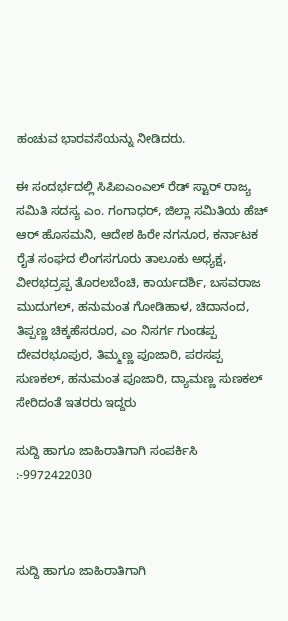ಹಂಚುವ ಭಾರವಸೆಯನ್ನು ನೀಡಿದರು.

ಈ ಸಂದರ್ಭದಲ್ಲಿ ಸಿಪಿಐಎಂಎಲ್ ರೆಡ್ ಸ್ಟಾರ್ ರಾಜ್ಯ ಸಮಿತಿ ಸದಸ್ಯ ಎಂ. ಗಂಗಾಧರ್, ಜಿಲ್ಲಾ ಸಮಿತಿಯ ಹೆಚ್ ಆರ್ ಹೊಸಮನಿ, ಆದೇಶ ಹಿರೇ ನಗನೂರ, ಕರ್ನಾಟಕ ರೈತ ಸಂಘದ ಲಿಂಗಸಗೂರು ತಾಲೂಕು ಅಧ್ಯಕ್ಷ, ವೀರಭದ್ರಪ್ಪ ತೊರಲಬೆಂಚಿ, ಕಾರ್ಯದರ್ಶಿ, ಬಸವರಾಜ ಮುದುಗಲ್, ಹನುಮಂತ ಗೋಡಿಹಾಳ, ಚಿದಾನಂದ, ತಿಪ್ಪಣ್ಣ ಚಿಕ್ಕಹೆಸರೂರ, ಎಂ ನಿಸರ್ಗ ಗುಂಡಪ್ಪ ದೇವರಭೂಪುರ, ತಿಮ್ಮಣ್ಣ ಪೂಜಾರಿ, ಪರಸಪ್ಪ ಸುಣಕಲ್, ಹನುಮಂತ ಪೂಜಾರಿ, ದ್ಯಾಮಣ್ಣ ಸುಣಕಲ್ ಸೇರಿದಂತೆ ಇತರರು ಇದ್ದರು

ಸುದ್ದಿ ಹಾಗೂ ಜಾಹಿರಾತಿಗಾಗಿ ಸಂಪರ್ಕಿಸಿ :-9972422030



ಸುದ್ದಿ ಹಾಗೂ ಜಾಹಿರಾತಿಗಾಗಿ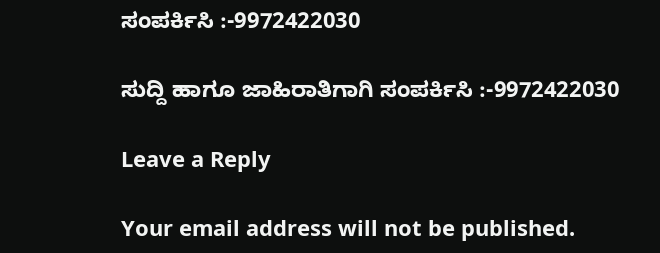ಸಂಪರ್ಕಿಸಿ :-9972422030

ಸುದ್ದಿ ಹಾಗೂ ಜಾಹಿರಾತಿಗಾಗಿ ಸಂಪರ್ಕಿಸಿ :-9972422030

Leave a Reply

Your email address will not be published.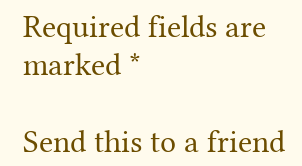Required fields are marked *

Send this to a friend